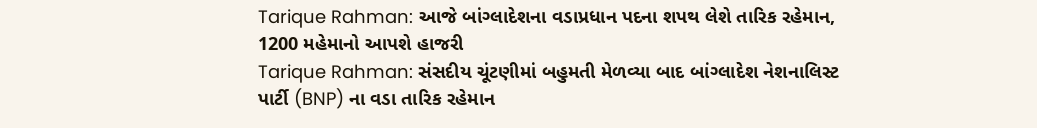Tarique Rahman: આજે બાંગ્લાદેશના વડાપ્રધાન પદના શપથ લેશે તારિક રહેમાન, 1200 મહેમાનો આપશે હાજરી
Tarique Rahman: સંસદીય ચૂંટણીમાં બહુમતી મેળવ્યા બાદ બાંગ્લાદેશ નેશનાલિસ્ટ પાર્ટી (BNP) ના વડા તારિક રહેમાન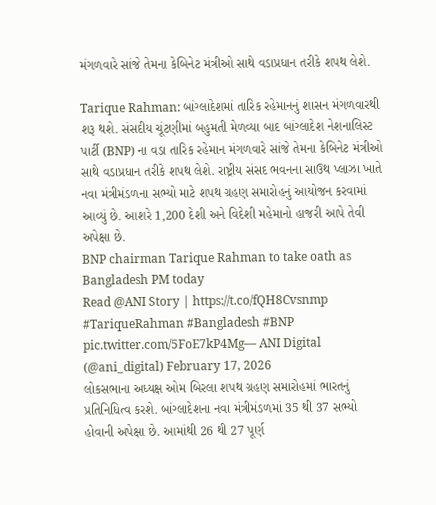મંગળવારે સાંજે તેમના કેબિનેટ મંત્રીઓ સાથે વડાપ્રધાન તરીકે શપથ લેશે.

Tarique Rahman: બાંગ્લાદેશમાં તારિક રહેમાનનું શાસન મંગળવારથી શરૂ થશે. સંસદીય ચૂંટણીમાં બહુમતી મેળવ્યા બાદ બાંગ્લાદેશ નેશનાલિસ્ટ પાર્ટી (BNP) ના વડા તારિક રહેમાન મંગળવારે સાંજે તેમના કેબિનેટ મંત્રીઓ સાથે વડાપ્રધાન તરીકે શપથ લેશે. રાષ્ટ્રીય સંસદ ભવનના સાઉથ પ્લાઝા ખાતે નવા મંત્રીમંડળના સભ્યો માટે શપથ ગ્રહણ સમારોહનું આયોજન કરવામાં આવ્યું છે. આશરે 1,200 દેશી અને વિદેશી મહેમાનો હાજરી આપે તેવી અપેક્ષા છે.
BNP chairman Tarique Rahman to take oath as Bangladesh PM today
Read @ANI Story | https://t.co/fQH8Cvsnmp
#TariqueRahman #Bangladesh #BNP pic.twitter.com/5FoE7kP4Mg— ANI Digital (@ani_digital) February 17, 2026
લોકસભાના અધ્યક્ષ ઓમ બિરલા શપથ ગ્રહણ સમારોહમાં ભારતનું પ્રતિનિધિત્વ કરશે. બાંગ્લાદેશના નવા મંત્રીમંડળમાં 35 થી 37 સભ્યો હોવાની અપેક્ષા છે. આમાંથી 26 થી 27 પૂર્ણ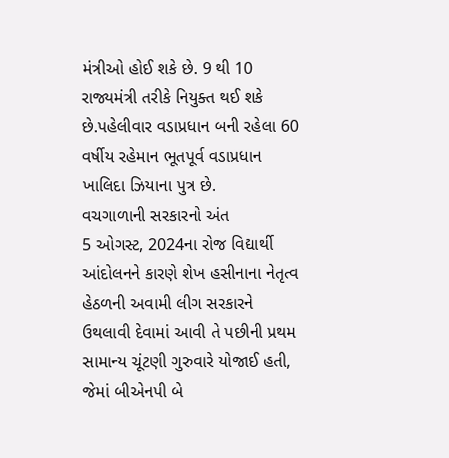મંત્રીઓ હોઈ શકે છે. 9 થી 10 રાજ્યમંત્રી તરીકે નિયુક્ત થઈ શકે છે.પહેલીવાર વડાપ્રધાન બની રહેલા 60 વર્ષીય રહેમાન ભૂતપૂર્વ વડાપ્રધાન ખાલિદા ઝિયાના પુત્ર છે.
વચગાળાની સરકારનો અંત
5 ઓગસ્ટ, 2024ના રોજ વિદ્યાર્થી આંદોલનને કારણે શેખ હસીનાના નેતૃત્વ હેઠળની અવામી લીગ સરકારને ઉથલાવી દેવામાં આવી તે પછીની પ્રથમ સામાન્ય ચૂંટણી ગુરુવારે યોજાઈ હતી, જેમાં બીએનપી બે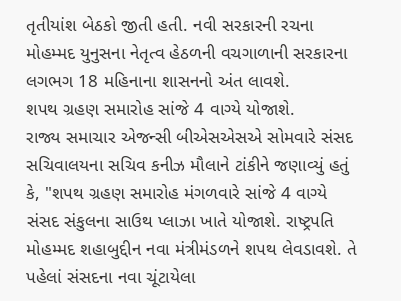તૃતીયાંશ બેઠકો જીતી હતી. નવી સરકારની રચના મોહમ્મદ યુનુસના નેતૃત્વ હેઠળની વચગાળાની સરકારના લગભગ 18 મહિનાના શાસનનો અંત લાવશે.
શપથ ગ્રહણ સમારોહ સાંજે 4 વાગ્યે યોજાશે.
રાજ્ય સમાચાર એજન્સી બીએસએસએ સોમવારે સંસદ સચિવાલયના સચિવ કનીઝ મૌલાને ટાંકીને જણાવ્યું હતું કે, "શપથ ગ્રહણ સમારોહ મંગળવારે સાંજે 4 વાગ્યે સંસદ સંકુલના સાઉથ પ્લાઝા ખાતે યોજાશે. રાષ્ટ્રપતિ મોહમ્મદ શહાબુદ્દીન નવા મંત્રીમંડળને શપથ લેવડાવશે. તે પહેલાં સંસદના નવા ચૂંટાયેલા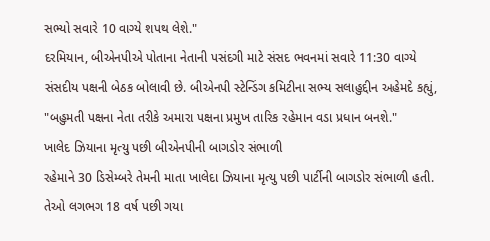સભ્યો સવારે 10 વાગ્યે શપથ લેશે."
દરમિયાન, બીએનપીએ પોતાના નેતાની પસંદગી માટે સંસદ ભવનમાં સવારે 11:30 વાગ્યે સંસદીય પક્ષની બેઠક બોલાવી છે. બીએનપી સ્ટેન્ડિંગ કમિટીના સભ્ય સલાહુદ્દીન અહેમદે કહ્યું, "બહુમતી પક્ષના નેતા તરીકે અમારા પક્ષના પ્રમુખ તારિક રહેમાન વડા પ્રધાન બનશે."
ખાલેદ ઝિયાના મૃત્યુ પછી બીએનપીની બાગડોર સંભાળી
રહેમાને 30 ડિસેમ્બરે તેમની માતા ખાલેદા ઝિયાના મૃત્યુ પછી પાર્ટીની બાગડોર સંભાળી હતી. તેઓ લગભગ 18 વર્ષ પછી ગયા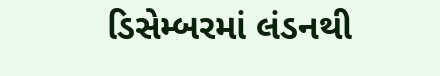ડિસેમ્બરમાં લંડનથી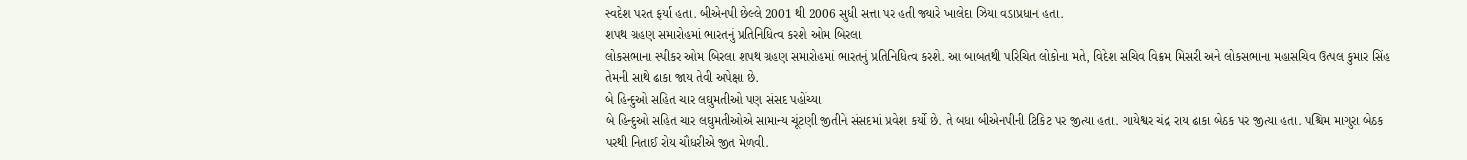સ્વદેશ પરત ફર્યા હતા. બીએનપી છેલ્લે 2001 થી 2006 સુધી સત્તા પર હતી જ્યારે ખાલેદા ઝિયા વડાપ્રધાન હતા.
શપથ ગ્રહણ સમારોહમાં ભારતનું પ્રતિનિધિત્વ કરશે ઓમ બિરલા
લોકસભાના સ્પીકર ઓમ બિરલા શપથ ગ્રહણ સમારોહમાં ભારતનું પ્રતિનિધિત્વ કરશે. આ બાબતથી પરિચિત લોકોના મતે, વિદેશ સચિવ વિક્રમ મિસરી અને લોકસભાના મહાસચિવ ઉત્પલ કુમાર સિંહ તેમની સાથે ઢાકા જાય તેવી અપેક્ષા છે.
બે હિન્દુઓ સહિત ચાર લઘુમતીઓ પણ સંસદ પહોંચ્યા
બે હિન્દુઓ સહિત ચાર લઘુમતીઓએ સામાન્ય ચૂંટણી જીતીને સંસદમાં પ્રવેશ કર્યો છે. તે બધા બીએનપીની ટિકિટ પર જીત્યા હતા. ગાયેશ્વર ચંદ્ર રાય ઢાકા બેઠક પર જીત્યા હતા. પશ્ચિમ માગુરા બેઠક પરથી નિતાઈ રોય ચૌધરીએ જીત મેળવી.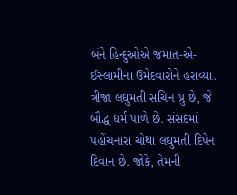બંને હિન્દુઓએ જમાત-એ-ઈસ્લામીના ઉમેદવારોને હરાવ્યા. ત્રીજા લઘુમતી સચિન પ્રુ છે, જે બૌદ્ધ ધર્મ પાળે છે. સંસદમાં પહોંચનારા ચોથા લઘુમતી દિપેન દિવાન છે. જોકે, તેમની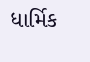ધાર્મિક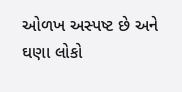ઓળખ અસ્પષ્ટ છે અને ઘણા લોકો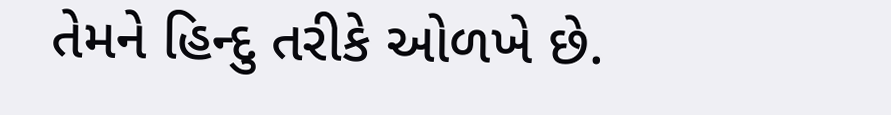તેમને હિન્દુ તરીકે ઓળખે છે.